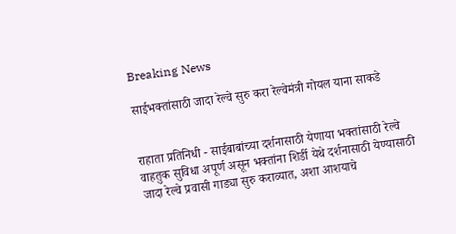Breaking News

साईभक्तांसाठी जादा रेल्वे सुरु करा रेल्वेमंत्री गोयल याना साकडे


राहाता प्रतिनिधी - साईबाबांच्या दर्शनासाठी येणाया भक्तांसाठी रेल्वे वाहतुक सुविधा अपूर्ण असून भक्तांना शिर्डी येथे दर्शनासाठी येण्यासाठी जादा रेल्वे प्रवासी गाड्या सुरु कराव्यात, अशा आशयाचे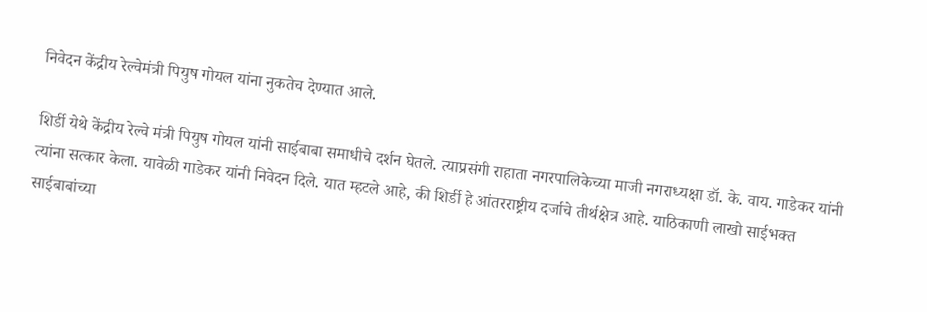निवेदन केंद्रीय रेल्वेमंत्री पियुष गोयल यांना नुकतेच देण्यात आले.

शिर्डी येथे केंद्रीय रेल्वे मंत्री पियुष गोयल यांनी साईबाबा समाधीचे दर्शन घेतले. त्याप्रसंगी राहाता नगरपालिकेच्या माजी नगराध्यक्षा डॉ. के. वाय. गाडेकर यांनी त्यांना सत्कार केला. यावेळी गाडेकर यांनी निवेदन दिले. यात म्हटले आहे, की शिर्डी हे आंतरराष्ट्रीय दर्जाचे तीर्थक्षेत्र आहे. याठिकाणी लाखो साईभक्त साईबाबांच्या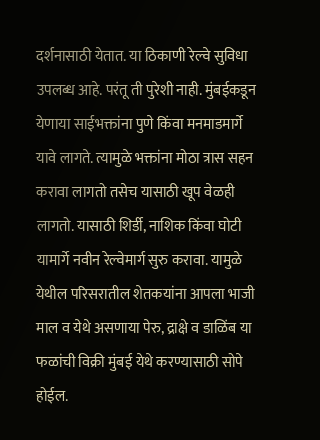दर्शनासाठी येतात. या ठिकाणी रेल्वे सुविधा उपलब्ध आहे. परंतू ती पुरेशी नाही. मुंबईकडून येणाया साईभक्तांना पुणे किंवा मनमाडमार्गे यावे लागते. त्यामुळे भक्तांना मोठा त्रास सहन करावा लागतो तसेच यासाठी खूप वेळही लागतो. यासाठी शिर्डी, नाशिक किंवा घोटी यामार्गे नवीन रेल्वेमार्ग सुरु करावा. यामुळे येथील परिसरातील शेतकयांना आपला भाजी माल व येथे असणाया पेरु, द्राक्षे व डाळिंब या फळांची विक्री मुंबई येथे करण्यासाठी सोपे होईल.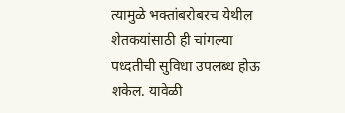त्यामुळे भक्तांबरोबरच येथील शेतकयांसाठी ही चांगल्या पध्दतीची सुविधा उपलब्ध होऊ शकेल. यावेळी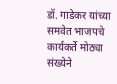डॉ. गाडेकर यांच्या समवेत भाजपचे कार्यकर्ते मोठ्या संख्येने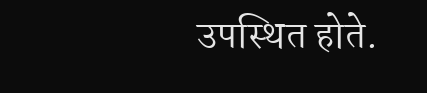उपस्थित होते.